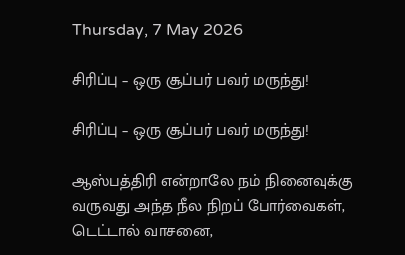Thursday, 7 May 2026

சிரிப்பு – ஒரு சூப்பர் பவர் மருந்து!

சிரிப்பு – ஒரு சூப்பர் பவர் மருந்து!

ஆஸ்பத்திரி என்றாலே நம் நினைவுக்கு வருவது அந்த நீல நிறப் போர்வைகள், டெட்டால் வாசனை,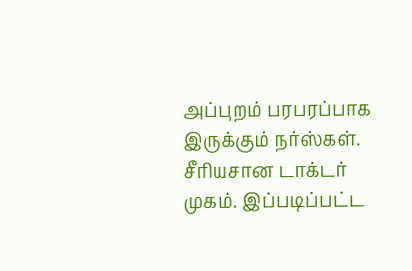அப்புறம் பரபரப்பாக இருக்கும் நர்ஸ்கள். சீரியசான டாக்டர் முகம். இப்படிப்பட்ட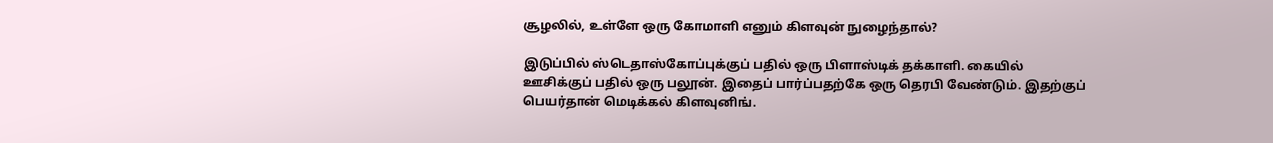சூழலில், உள்ளே ஒரு கோமாளி எனும் கிளவுன் நுழைந்தால்?

இடுப்பில் ஸ்டெதாஸ்கோப்புக்குப் பதில் ஒரு பிளாஸ்டிக் தக்காளி. கையில் ஊசிக்குப் பதில் ஒரு பலூன். இதைப் பார்ப்பதற்கே ஒரு தெரபி வேண்டும். இதற்குப் பெயர்தான் மெடிக்கல் கிளவுனிங்.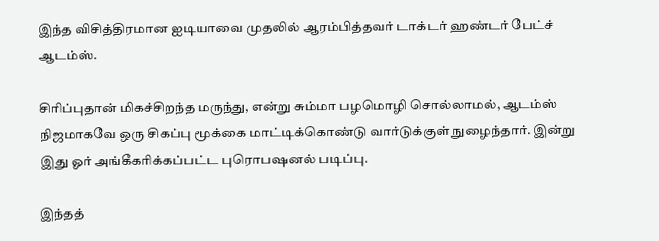இந்த விசித்திரமான ஐடியாவை முதலில் ஆரம்பித்தவர் டாக்டர் ஹண்டர் பேட்ச் ஆடம்ஸ்.

சிரிப்புதான் மிகச்சிறந்த மருந்து, என்று சும்மா பழமொழி சொல்லாமல், ஆடம்ஸ் நிஜமாகவே ஒரு சிகப்பு மூக்கை மாட்டிக்கொண்டு வார்டுக்குள் நுழைந்தார். இன்று இது ஓர் அங்கீகரிக்கப்பட்ட புரொபஷனல் படிப்பு.

இந்தத்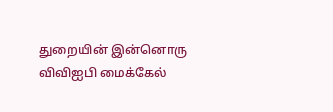துறையின் இன்னொரு விவிஐபி மைக்கேல்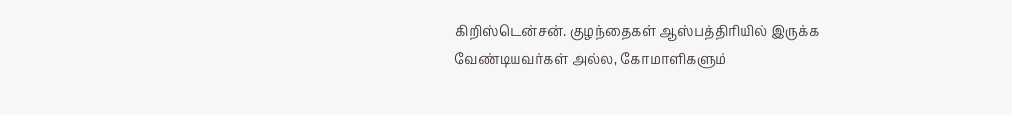கிறிஸ்டென்சன். குழந்தைகள் ஆஸ்பத்திரியில் இருக்க வேண்டியவர்கள் அல்ல, கோமாளிகளும்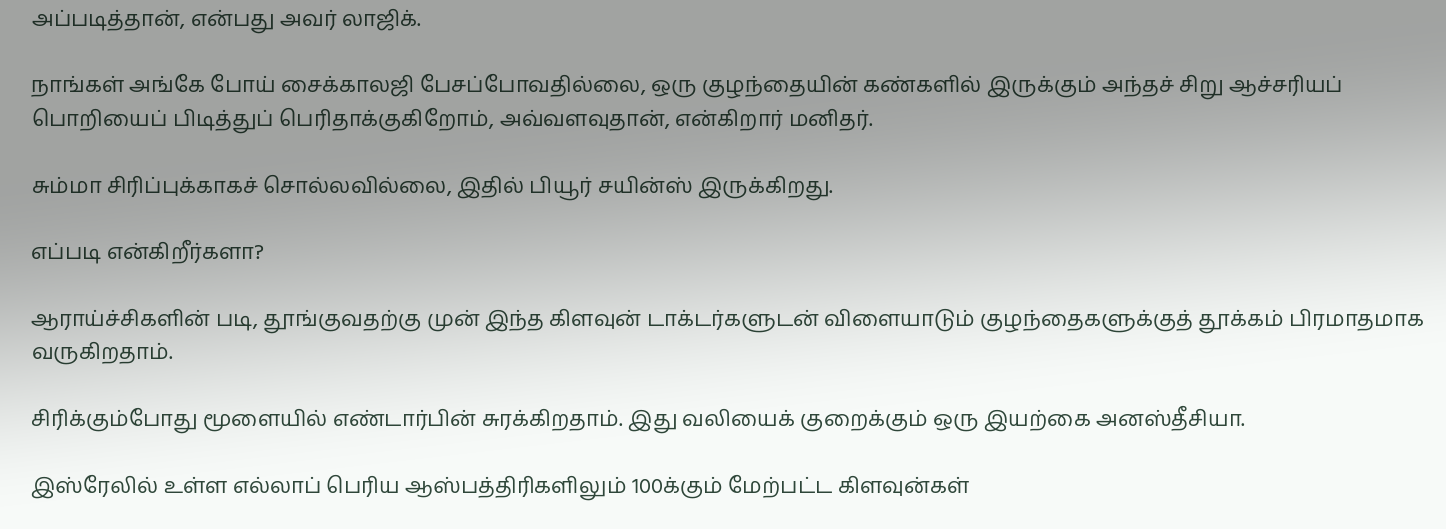அப்படித்தான், என்பது அவர் லாஜிக்.

நாங்கள் அங்கே போய் சைக்காலஜி பேசப்போவதில்லை, ஒரு குழந்தையின் கண்களில் இருக்கும் அந்தச் சிறு ஆச்சரியப் பொறியைப் பிடித்துப் பெரிதாக்குகிறோம், அவ்வளவுதான், என்கிறார் மனிதர்.

சும்மா சிரிப்புக்காகச் சொல்லவில்லை, இதில் பியூர் சயின்ஸ் இருக்கிறது.

எப்படி என்கிறீர்களா?

ஆராய்ச்சிகளின் படி, தூங்குவதற்கு முன் இந்த கிளவுன் டாக்டர்களுடன் விளையாடும் குழந்தைகளுக்குத் தூக்கம் பிரமாதமாக வருகிறதாம்.

சிரிக்கும்போது மூளையில் எண்டார்பின் சுரக்கிறதாம். இது வலியைக் குறைக்கும் ஒரு இயற்கை அனஸ்தீசியா.

இஸ்ரேலில் உள்ள எல்லாப் பெரிய ஆஸ்பத்திரிகளிலும் 100க்கும் மேற்பட்ட கிளவுன்கள்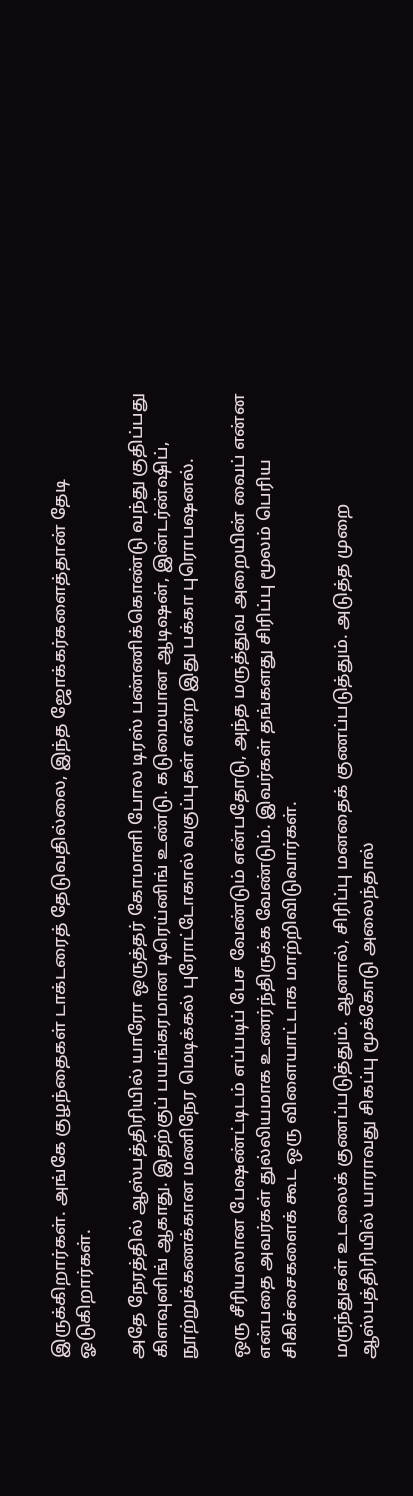இருக்கிறார்கள். அங்கே குழந்தைகள் டாக்டரைத் தேடுவதில்லை, இந்த ஜோக்கர்களைத்தான் தேடி ஓடுகிறார்கள்.

அதே நேரத்தில் ஆஸ்பத்திரியில் யாரோ ஒருத்தர் கோமாளி போல டிரஸ் பண்ணிக்கொண்டு வந்து குதிப்பது கிளவுனிங் ஆகாது. இதற்குப் பயங்கரமான டிரெய்னிங் உண்டு. கடுமையான ஆடிஷன், இன்டர்ன்ஷிப், நூற்றுக்கணக்கான மணிநேர மெடிக்கல் புரோட்டோகால் வகுப்புகள் என்ற இது பக்கா புரொபஷனல்.

ஒரு சீரியஸான பேஷண்ட்டிடம் எப்படிப் பேச வேண்டும் என்பதோடு, அந்த மருத்துவ அறையின் வைப் என்ன என்பதை அவர்கள் துல்லியமாக உணர்ந்திருக்க வேண்டும். இவர்கள் தங்களது சிரிப்பு மூலம் பெரிய சிகிச்சைகளைக் கூட ஒரு விளையாட்டாக மாற்றிவிடுவார்கள்.

மருந்துகள் உடலைக் குணப்படுத்தும். ஆனால், சிரிப்பு மனதைக் குணப்படுத்தும். அடுத்த முறை ஆஸ்பத்திரியில் யாராவது சிகப்பு மூக்கோடு அலைந்தால்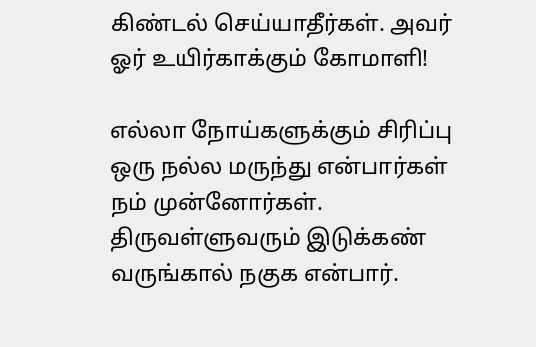கிண்டல் செய்யாதீர்கள். அவர் ஓர் உயிர்காக்கும் கோமாளி!

எல்லா நோய்களுக்கும் சிரிப்பு ஒரு நல்ல மருந்து என்பார்கள் நம் முன்னோர்கள். திருவள்ளுவரும் இடுக்கண் வருங்கால் நகுக என்பார்.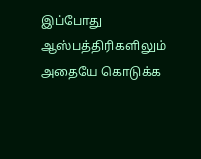இப்போது ஆஸ்பத்திரிகளிலும் அதையே கொடுக்க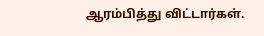ஆரம்பித்து விட்டார்கள்.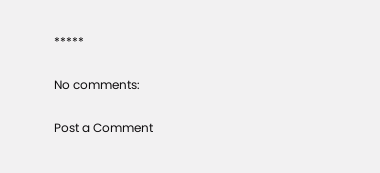*****

No comments:

Post a Comment